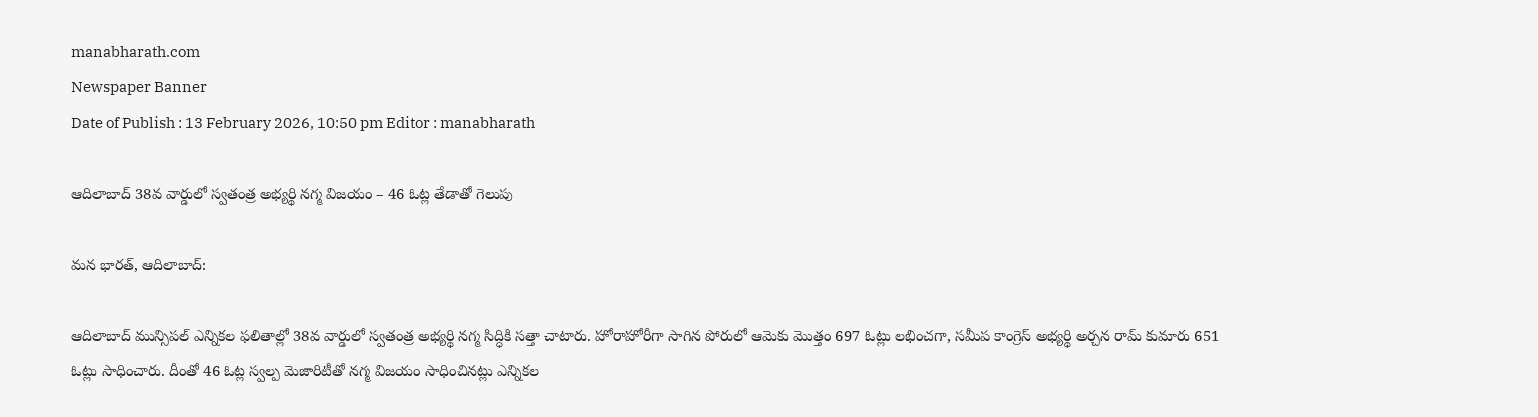manabharath.com
Newspaper Banner
Date of Publish : 13 February 2026, 10:50 pm Editor : manabharath

ఆదిలాబాద్ 38వ వార్డులో స్వతంత్ర అభ్యర్థి నగ్మ విజయం – 46 ఓట్ల తేడాతో గెలుపు

మన భారత్, ఆదిలాబాద్:

ఆదిలాబాద్ మున్సిపల్ ఎన్నికల ఫలితాల్లో 38వ వార్డులో స్వతంత్ర అభ్యర్థి నగ్మ సిద్ధికి సత్తా చాటారు. హోరాహోరీగా సాగిన పోరులో ఆమెకు మొత్తం 697 ఓట్లు లభించగా, సమీప కాంగ్రెస్ అభ్యర్థి అర్చన రామ్ కుమారు 651 ఓట్లు సాధించారు. దీంతో 46 ఓట్ల స్వల్ప మెజారిటీతో నగ్మ విజయం సాధించినట్లు ఎన్నికల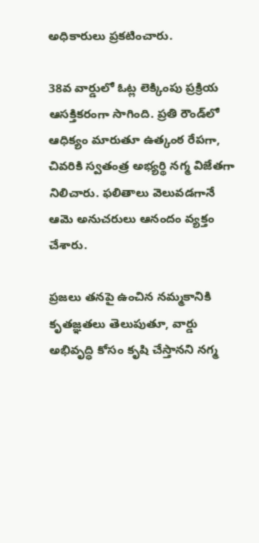అధికారులు ప్రకటించారు.

38వ వార్డులో ఓట్ల లెక్కింపు ప్రక్రియ ఆసక్తికరంగా సాగింది. ప్రతి రౌండ్‌లో ఆధిక్యం మారుతూ ఉత్కంఠ రేపగా, చివరికి స్వతంత్ర అభ్యర్థి నగ్మ విజేతగా నిలిచారు. ఫలితాలు వెలువడగానే ఆమె అనుచరులు ఆనందం వ్యక్తం చేశారు.

ప్రజలు తనపై ఉంచిన నమ్మకానికి కృతజ్ఞతలు తెలుపుతూ, వార్డు అభివృద్ధి కోసం కృషి చేస్తానని నగ్మ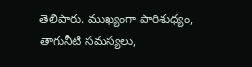తెలిపారు. ముఖ్యంగా పారిశుధ్యం, తాగునీటి సమస్యలు,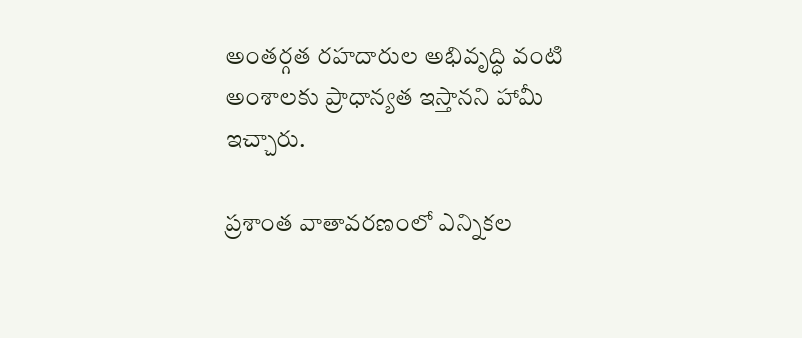అంతర్గత రహదారుల అభివృద్ధి వంటి అంశాలకు ప్రాధాన్యత ఇస్తానని హామీ ఇచ్చారు.

ప్రశాంత వాతావరణంలో ఎన్నికల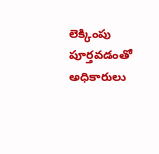లెక్కింపు పూర్తవడంతో అధికారులు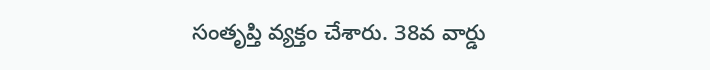సంతృప్తి వ్యక్తం చేశారు. 38వ వార్డు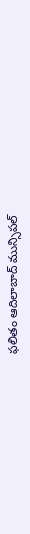ఫలితం ఆదిలాబాద్ మున్సిపల్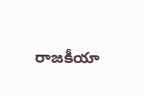రాజకీయా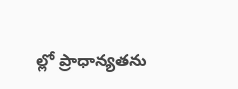ల్లో ప్రాధాన్యతను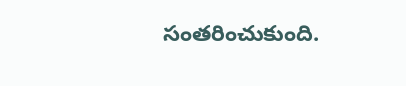సంతరించుకుంది.